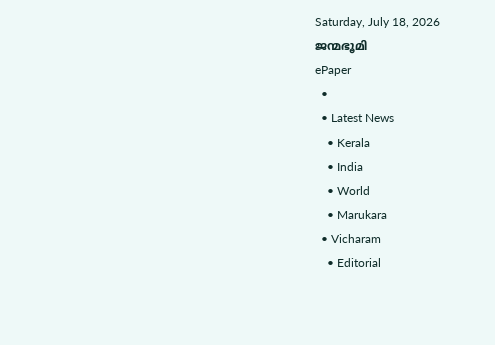Saturday, July 18, 2026
ജന്മഭൂമി
ePaper
  •
  • Latest News
    • Kerala
    • India
    • World
    • Marukara
  • Vicharam
    • Editorial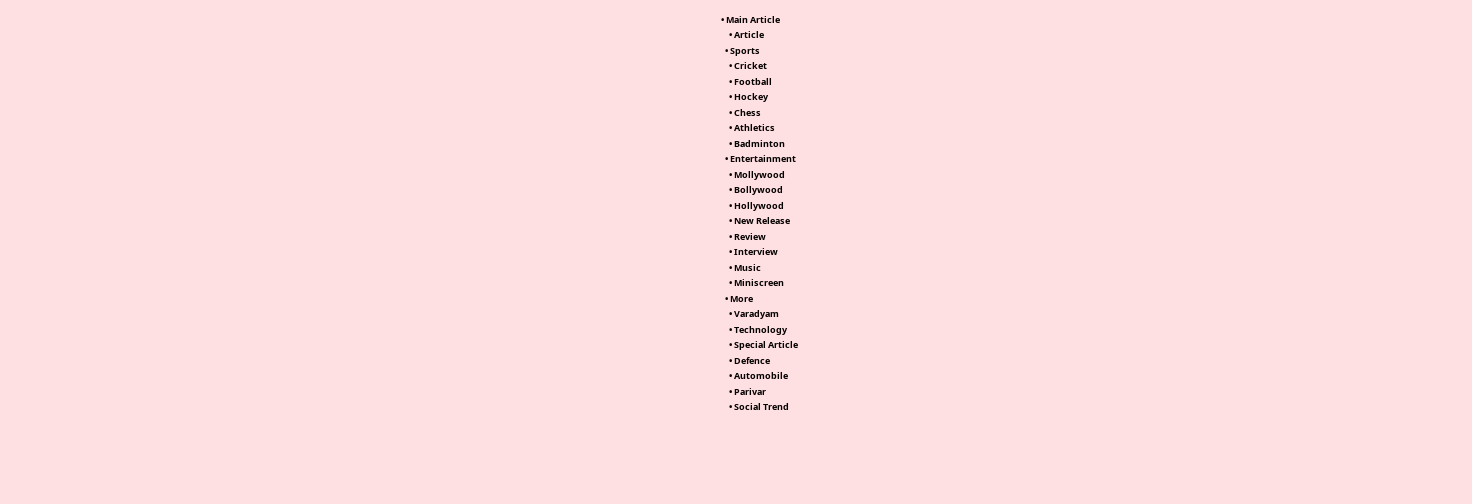• Main Article
    • Article
  • Sports
    • Cricket
    • Football
    • Hockey
    • Chess
    • Athletics
    • Badminton
  • Entertainment
    • Mollywood
    • Bollywood
    • Hollywood
    • New Release
    • Review
    • Interview
    • Music
    • Miniscreen
  • More
    • Varadyam
    • Technology
    • Special Article
    • Defence
    • Automobile
    • Parivar
    • Social Trend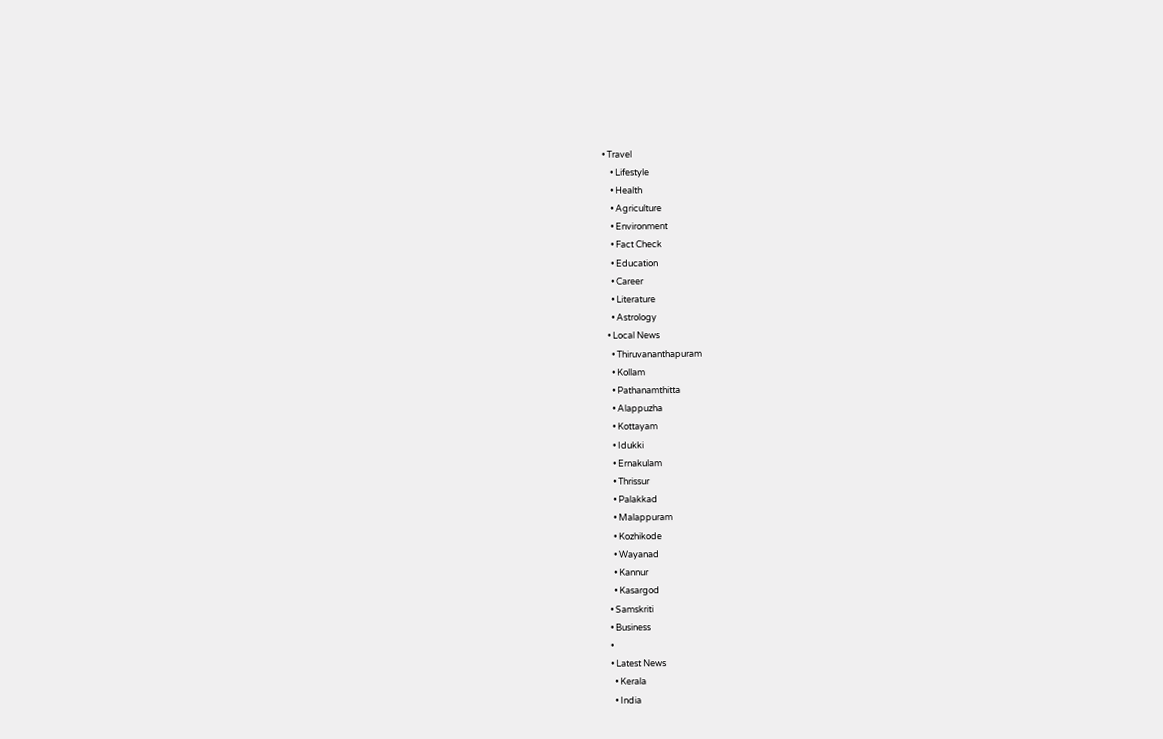• Travel
    • Lifestyle
    • Health
    • Agriculture
    • Environment
    • Fact Check
    • Education
    • Career
    • Literature
    • Astrology
  • Local News
    • Thiruvananthapuram
    • Kollam
    • Pathanamthitta
    • Alappuzha
    • Kottayam
    • Idukki
    • Ernakulam
    • Thrissur
    • Palakkad
    • Malappuram
    • Kozhikode
    • Wayanad
    • Kannur
    • Kasargod
  • Samskriti
  • Business
  •
  • Latest News
    • Kerala
    • India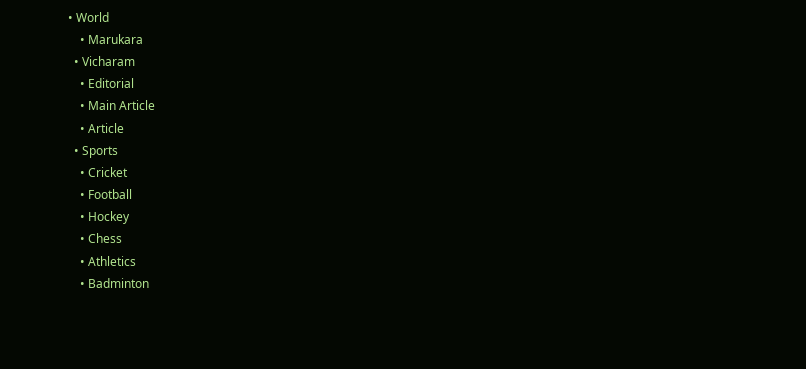• World
    • Marukara
  • Vicharam
    • Editorial
    • Main Article
    • Article
  • Sports
    • Cricket
    • Football
    • Hockey
    • Chess
    • Athletics
    • Badminton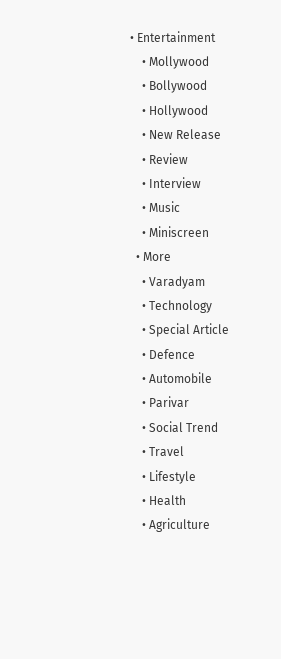• Entertainment
    • Mollywood
    • Bollywood
    • Hollywood
    • New Release
    • Review
    • Interview
    • Music
    • Miniscreen
  • More
    • Varadyam
    • Technology
    • Special Article
    • Defence
    • Automobile
    • Parivar
    • Social Trend
    • Travel
    • Lifestyle
    • Health
    • Agriculture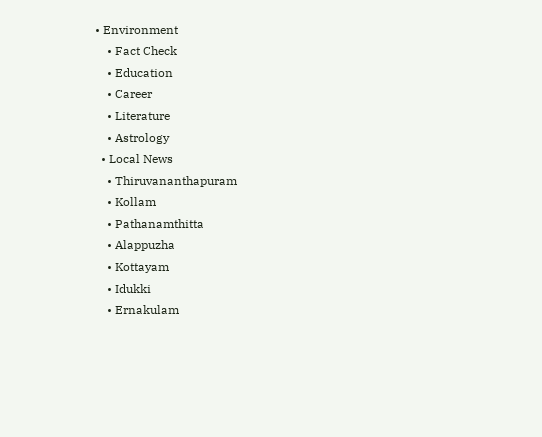• Environment
    • Fact Check
    • Education
    • Career
    • Literature
    • Astrology
  • Local News
    • Thiruvananthapuram
    • Kollam
    • Pathanamthitta
    • Alappuzha
    • Kottayam
    • Idukki
    • Ernakulam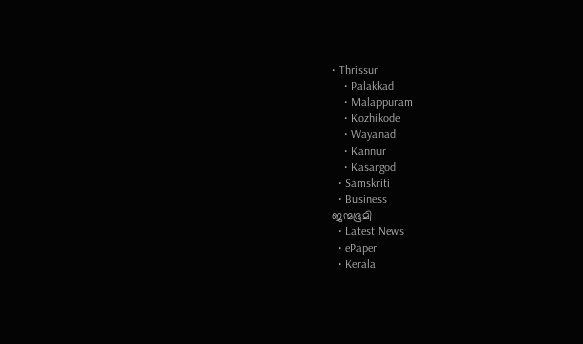• Thrissur
    • Palakkad
    • Malappuram
    • Kozhikode
    • Wayanad
    • Kannur
    • Kasargod
  • Samskriti
  • Business
ജന്മഭൂമി
  • Latest News
  • ePaper
  • Kerala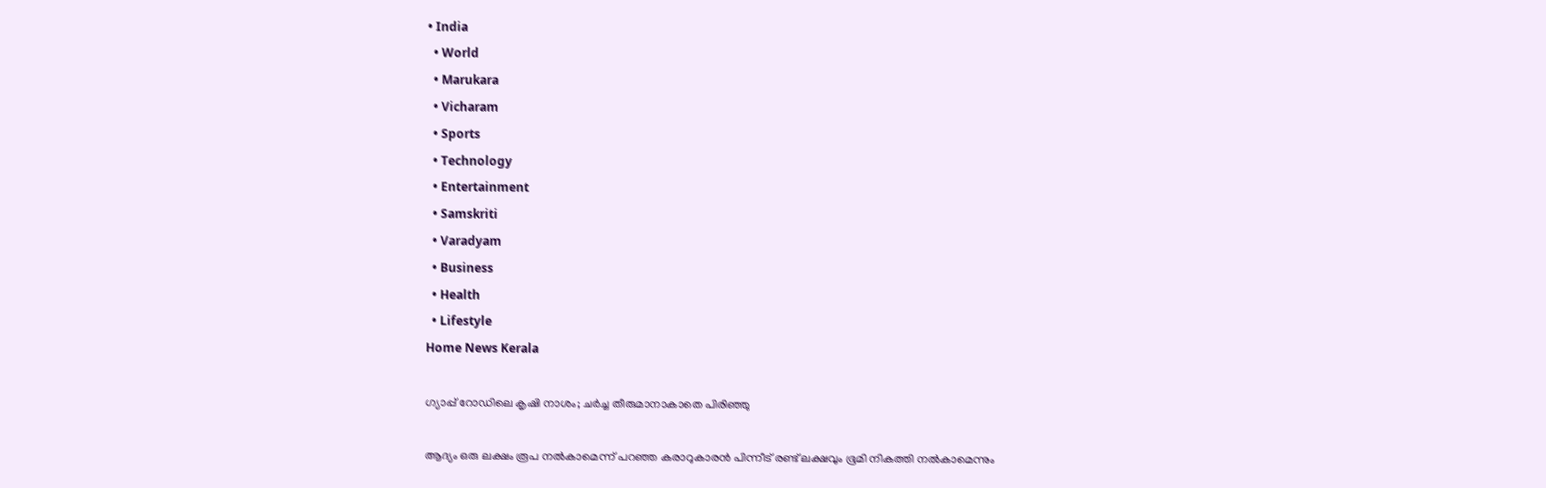• India
  • World
  • Marukara
  • Vicharam
  • Sports
  • Technology
  • Entertainment
  • Samskriti
  • Varadyam
  • Business
  • Health
  • Lifestyle
Home News Kerala

ഗ്യാപ്പ് റോഡിലെ കൃഷി നാശം; ചര്‍ച്ച തീരുമാനാകാതെ പിരിഞ്ഞു

ആദ്യം ഒരു ലക്ഷം രൂപ നല്‍കാമെന്ന് പറഞ്ഞ കരാറുകാരന്‍ പിന്നീട് രണ്ട് ലക്ഷവും ഭൂമി നികത്തി നല്‍കാമെന്നും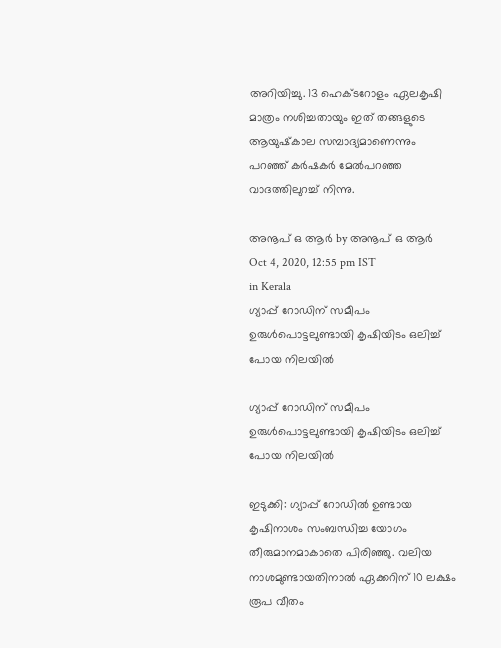അറിയിച്ചു. 13 ഹെക്ടറോളം ഏലകൃഷി മാത്രം നശിച്ചതായും ഇത് തങ്ങളുടെ ആയുഷ്‌കാല സമ്പാദ്യമാണെന്നും പറഞ്ഞ് കര്‍ഷകര്‍ മേല്‍പറഞ്ഞ വാദത്തിലുറച്ച് നിന്നു.

അനൂപ് ഒ ആര്‍ by അനൂപ് ഒ ആര്‍
Oct 4, 2020, 12:55 pm IST
in Kerala
ഗ്യാപ്പ് റോഡിന് സമീപം ഉരുള്‍പൊട്ടലുണ്ടായി കൃഷിയിടം ഒലിച്ച് പോയ നിലയില്‍

ഗ്യാപ്പ് റോഡിന് സമീപം ഉരുള്‍പൊട്ടലുണ്ടായി കൃഷിയിടം ഒലിച്ച് പോയ നിലയില്‍

ഇടുക്കി: ഗ്യാപ്പ് റോഡില്‍ ഉണ്ടായ കൃഷിനാശം സംബന്ധിച്ച യോഗം തീരുമാനമാകാതെ പിരിഞ്ഞു. വലിയ നാശമുണ്ടായതിനാല്‍ ഏക്കറിന് 10 ലക്ഷം രൂപ വീതം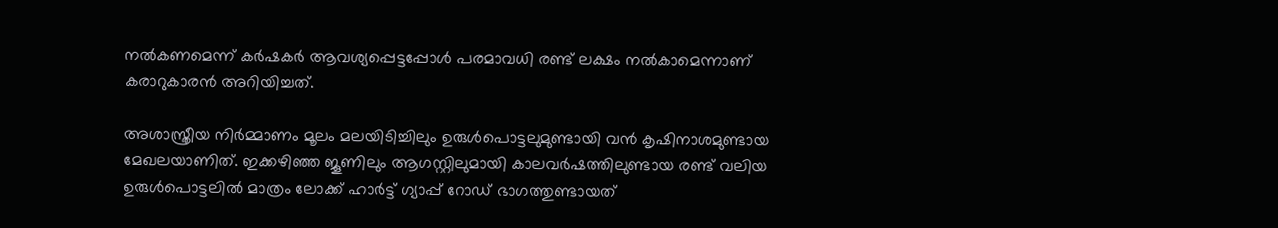നല്‍കണമെന്ന് കര്‍ഷകര്‍ ആവശ്യപ്പെട്ടപ്പോള്‍ പരമാവധി രണ്ട് ലക്ഷം നല്‍കാമെന്നാണ് കരാറുകാരന്‍ അറിയിച്ചത്.

അശാസ്ത്രീയ നിര്‍മ്മാണം മൂലം മലയിടിച്ചിലും ഉരുള്‍പൊട്ടലുമുണ്ടായി വന്‍ കൃഷിനാശമുണ്ടായ മേഖലയാണിത്. ഇക്കഴിഞ്ഞ ജൂണിലും ആഗസ്റ്റിലുമായി കാലവര്‍ഷത്തിലുണ്ടായ രണ്ട് വലിയ ഉരുള്‍പൊട്ടലില്‍ മാത്രം ലോക്ക് ഹാര്‍ട്ട് ഗ്യാപ്പ് റോഡ് ഭാഗത്തുണ്ടായത്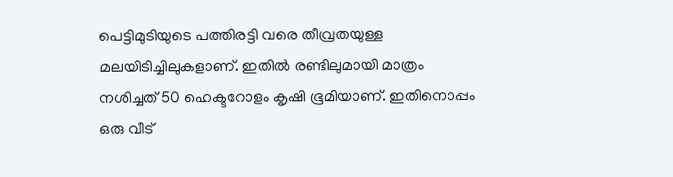പെട്ടിമുടിയുടെ പത്തിരട്ടി വരെ തീവ്രതയുള്ള മലയിടിച്ചിലുകളാണ്. ഇതില്‍ രണ്ടിലുമായി മാത്രം നശിച്ചത് 50 ഹെക്ടറോളം കൃഷി ഭൂമിയാണ്. ഇതിനൊപ്പം ഒരു വീട്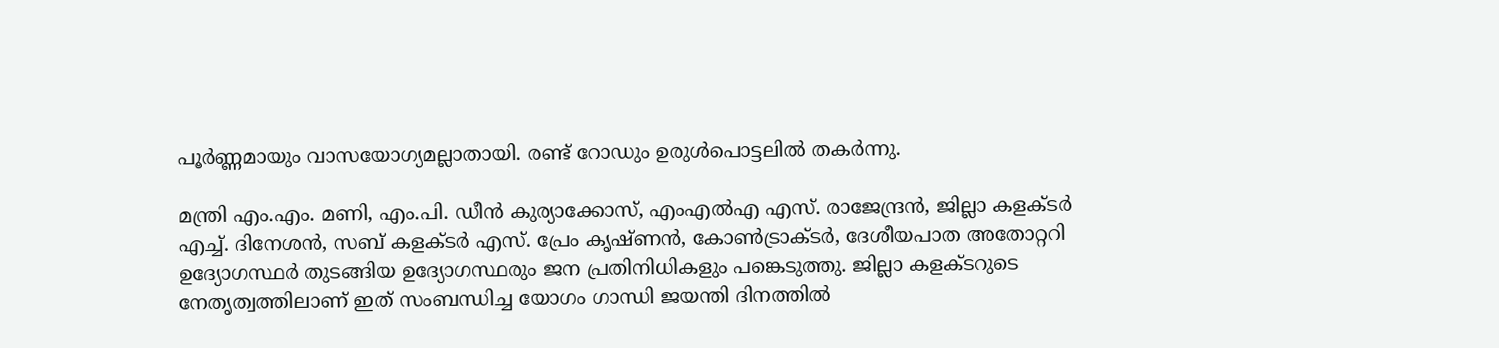പൂര്‍ണ്ണമായും വാസയോഗ്യമല്ലാതായി. രണ്ട് റോഡും ഉരുള്‍പൊട്ടലില്‍ തകര്‍ന്നു.

മന്ത്രി എം.എം. മണി, എം.പി. ഡീന്‍ കുര്യാക്കോസ്, എംഎല്‍എ എസ്. രാജേന്ദ്രന്‍, ജില്ലാ കളക്ടര്‍ എച്ച്. ദിനേശന്‍, സബ് കളക്ടര്‍ എസ്. പ്രേം കൃഷ്ണന്‍, കോണ്‍ട്രാക്ടര്‍, ദേശീയപാത അതോറ്ററി ഉദ്യോഗസ്ഥര്‍ തുടങ്ങിയ ഉദ്യോഗസ്ഥരും ജന പ്രതിനിധികളും പങ്കെടുത്തു. ജില്ലാ കളക്ടറുടെ നേതൃത്വത്തിലാണ് ഇത് സംബന്ധിച്ച യോഗം ഗാന്ധി ജയന്തി ദിനത്തില്‍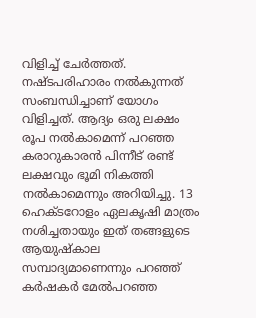വിളിച്ച് ചേര്‍ത്തത്. നഷ്ടപരിഹാരം നല്‍കുന്നത് സംബന്ധിച്ചാണ് യോഗം വിളിച്ചത്. ആദ്യം ഒരു ലക്ഷം രൂപ നല്‍കാമെന്ന് പറഞ്ഞ കരാറുകാരന്‍ പിന്നീട് രണ്ട് ലക്ഷവും ഭൂമി നികത്തി നല്‍കാമെന്നും അറിയിച്ചു. 13 ഹെക്ടറോളം ഏലകൃഷി മാത്രം നശിച്ചതായും ഇത് തങ്ങളുടെ ആയുഷ്‌കാല സമ്പാദ്യമാണെന്നും പറഞ്ഞ് കര്‍ഷകര്‍ മേല്‍പറഞ്ഞ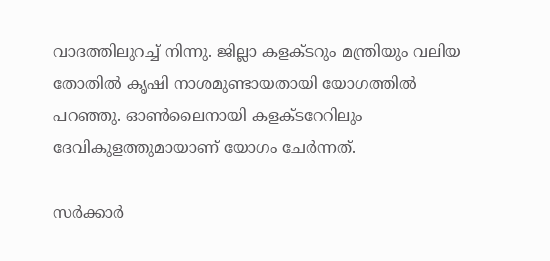വാദത്തിലുറച്ച് നിന്നു. ജില്ലാ കളക്ടറും മന്ത്രിയും വലിയ തോതില്‍ കൃഷി നാശമുണ്ടായതായി യോഗത്തില്‍ പറഞ്ഞു. ഓണ്‍ലൈനായി കളക്ടറേറിലും ദേവികുളത്തുമായാണ് യോഗം ചേര്‍ന്നത്.

സര്‍ക്കാര്‍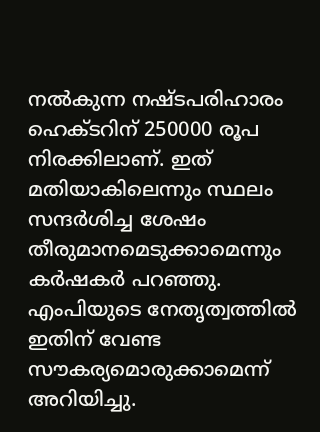നല്‍കുന്ന നഷ്ടപരിഹാരം ഹെക്ടറിന് 250000 രൂപ നിരക്കിലാണ്. ഇത് മതിയാകിലെന്നും സ്ഥലം സന്ദര്‍ശിച്ച ശേഷം തീരുമാനമെടുക്കാമെന്നും കര്‍ഷകര്‍ പറഞ്ഞു. എംപിയുടെ നേതൃത്വത്തില്‍ ഇതിന് വേണ്ട സൗകര്യമൊരുക്കാമെന്ന് അറിയിച്ചു.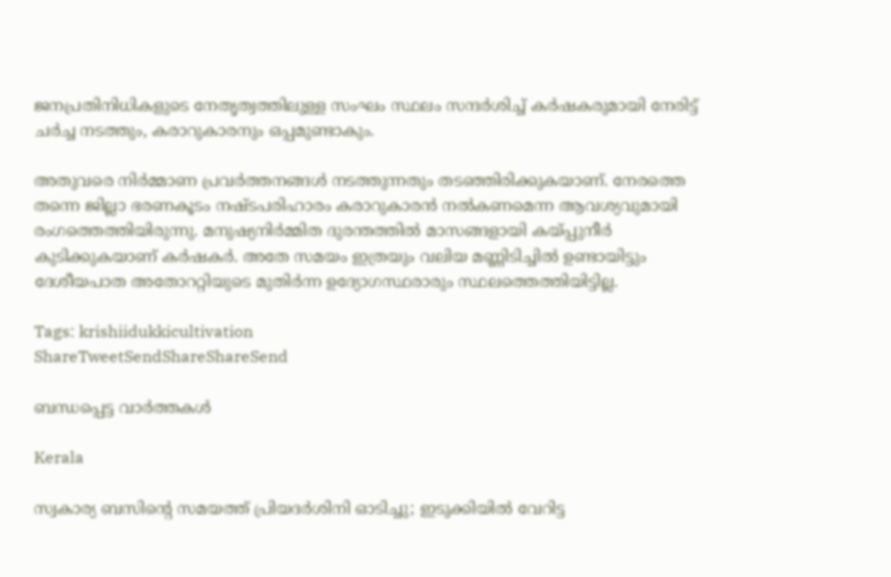ജനപ്രതിനിധികളുടെ നേതൃത്വത്തിലുള്ള സംഘം സ്ഥലം സന്ദര്‍ശിച്ച് കര്‍ഷകരുമായി നേരിട്ട് ചര്‍ച്ച നടത്തും, കരാറുകാരനും ഒപ്പമുണ്ടാകും.

അതുവരെ നിര്‍മ്മാണ പ്രവര്‍ത്തനങ്ങള്‍ നടത്തുന്നതും തടഞ്ഞിരിക്കുകയാണ്. നേരത്തെ തന്നെ ജില്ലാ ഭരണകൂടം നഷ്ടപരിഹാരം കരാറുകാരന്‍ നല്‍കണമെന്ന ആവശ്യവുമായി രംഗത്തെത്തിയിരുന്നു. മനുഷ്യനിര്‍മ്മിത ദുരന്തത്തില്‍ മാസങ്ങളായി കയ്‌പ്പുനീര്‍ കുടിക്കുകയാണ് കര്‍ഷകര്‍. അതേ സമയം ഇത്രയും വലിയ മണ്ണിടിച്ചില്‍ ഉണ്ടായിട്ടും ദേശീയപാത അതോററ്റിയുടെ മുതിര്‍ന്ന ഉദ്യോഗസ്ഥരാരും സ്ഥലത്തെത്തിയിട്ടില്ല.

Tags: krishiidukkicultivation
ShareTweetSendShareShareSend

ബന്ധപ്പെട്ട വാര്‍ത്തകള്‍

Kerala

സ്വകാര്യ ബസിന്റെ സമയത്ത് പ്രിയദർശിനി ഓടിച്ചു; ഇടുക്കിയിൽ വേറിട്ട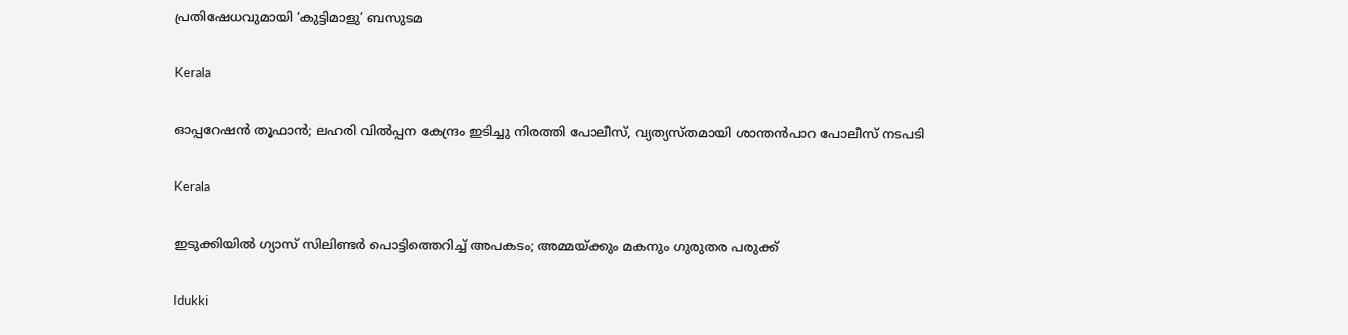പ്രതിഷേധവുമായി ‘കുട്ടിമാളു’ ബസുടമ

Kerala

ഓപ്പറേഷന്‍ തൂഫാന്‍; ലഹരി വില്‍പ്പന കേന്ദ്രം ഇടിച്ചു നിരത്തി പോലീസ്, വ്യത്യസ്തമായി ശാന്തന്‍പാറ പോലീസ് നടപടി

Kerala

ഇടുക്കിയില്‍ ഗ്യാസ് സിലിണ്ടര്‍ പൊട്ടിത്തെറിച്ച്‌ അപകടം; അമ്മയ്‌ക്കും മകനും ഗുരുതര പരുക്ക്

Idukki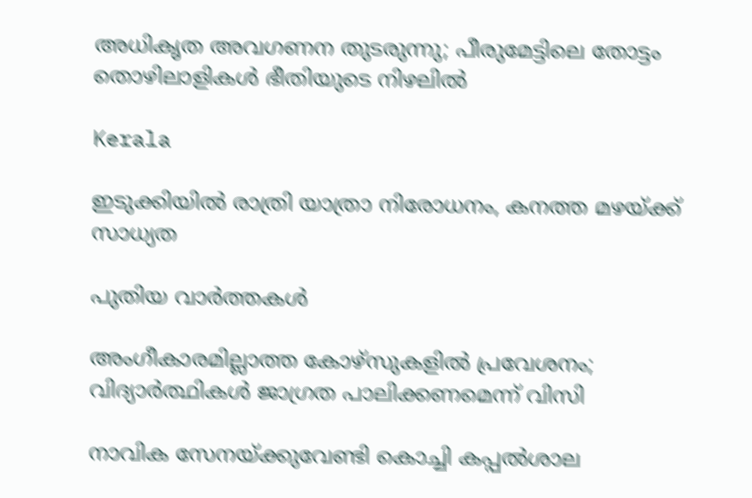അധികൃത അവഗണന തുടരുന്നു; പീരുമേട്ടിലെ തോട്ടം തൊഴിലാളികള്‍ ഭീതിയുടെ നിഴലില്‍

Kerala

ഇടുക്കിയില്‍ രാത്രി യാത്രാ നിരോധനം, കനത്ത മഴയ്‌ക്ക് സാധ്യത

പുതിയ വാര്‍ത്തകള്‍

അംഗീകാരമില്ലാത്ത കോഴ്‌സുകളില്‍ പ്രവേശനം; വിദ്യാര്‍ത്ഥികള്‍ ജാഗ്രത പാലിക്കണമെന്ന് വിസി

നാവിക സേനയ്ക്കുവേണ്ടി കൊച്ചി കപ്പല്‍ശാല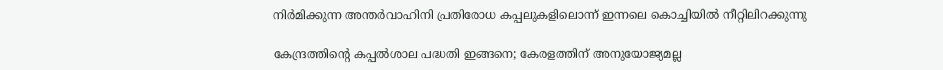നിര്‍മിക്കുന്ന അന്തര്‍വാഹിനി പ്രതിരോധ കപ്പലുകളിലൊന്ന് ഇന്നലെ കൊച്ചിയില്‍ നീറ്റിലിറക്കുന്നു

കേന്ദ്രത്തിന്റെ കപ്പല്‍ശാല പദ്ധതി ഇങ്ങനെ; കേരളത്തിന് അനുയോജ്യമല്ല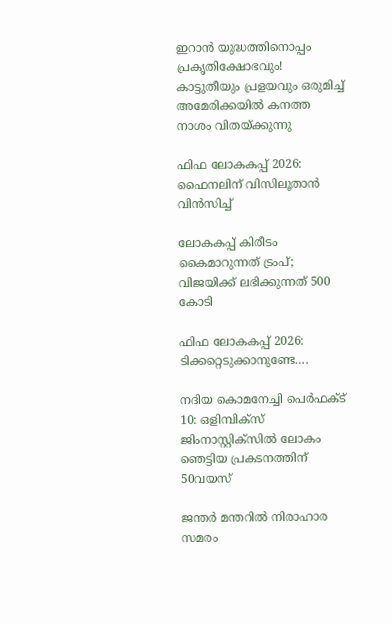ഇറാൻ യുദ്ധത്തിനൊപ്പം പ്രകൃതിക്ഷോഭവും! കാട്ടുതീയും പ്രളയവും ഒരുമിച്ച് അമേരിക്കയിൽ കനത്ത നാശം വിതയ്‌ക്കുന്നു

ഫിഫ ലോകകപ്പ് 2026: ഫൈനലിന് വിസിലൂതാന്‍ വിന്‍സിച്ച്

ലോകകപ്പ് കിരീടം കൈമാറുന്നത് ട്രംപ്; വിജയിക്ക് ലഭിക്കുന്നത് 500 കോടി

ഫിഫ ലോകകപ്പ് 2026: ടിക്കറ്റെടുക്കാനുണ്ടേ….

നദിയ കൊമനേച്ചി പെര്‍ഫക്ട് 10: ഒളിമ്പിക്‌സ് ജിംനാസ്റ്റിക്‌സില്‍ ലോകം ഞെട്ടിയ പ്രകടനത്തിന് 50വയസ്

ജന്തർ മന്തറിൽ നിരാഹാര സമരം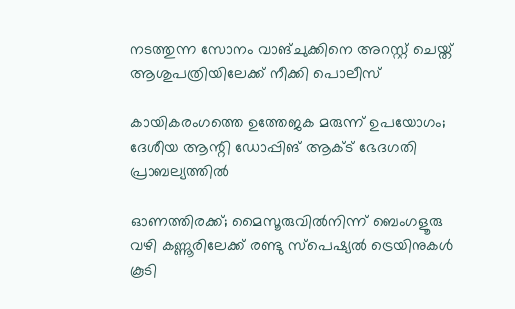നടത്തുന്ന സോനം വാങ്ചുക്കിനെ അറസ്റ്റ് ചെയ്ത്  ആശുപത്രിയിലേക്ക് നീക്കി പൊലീസ്

കായികരംഗത്തെ ഉത്തേജക മരുന്ന് ഉപയോഗം; ദേശീയ ആന്റി ഡോപ്പിങ് ആക്ട് ഭേദഗതി പ്രാബല്യത്തില്‍

ഓണത്തിരക്ക്; മൈസൂരുവില്‍നിന്ന് ബെംഗളൂരു വഴി കണ്ണൂരിലേക്ക് രണ്ടു സ്‌പെഷ്യല്‍ ട്രെയിനുകള്‍ കൂടി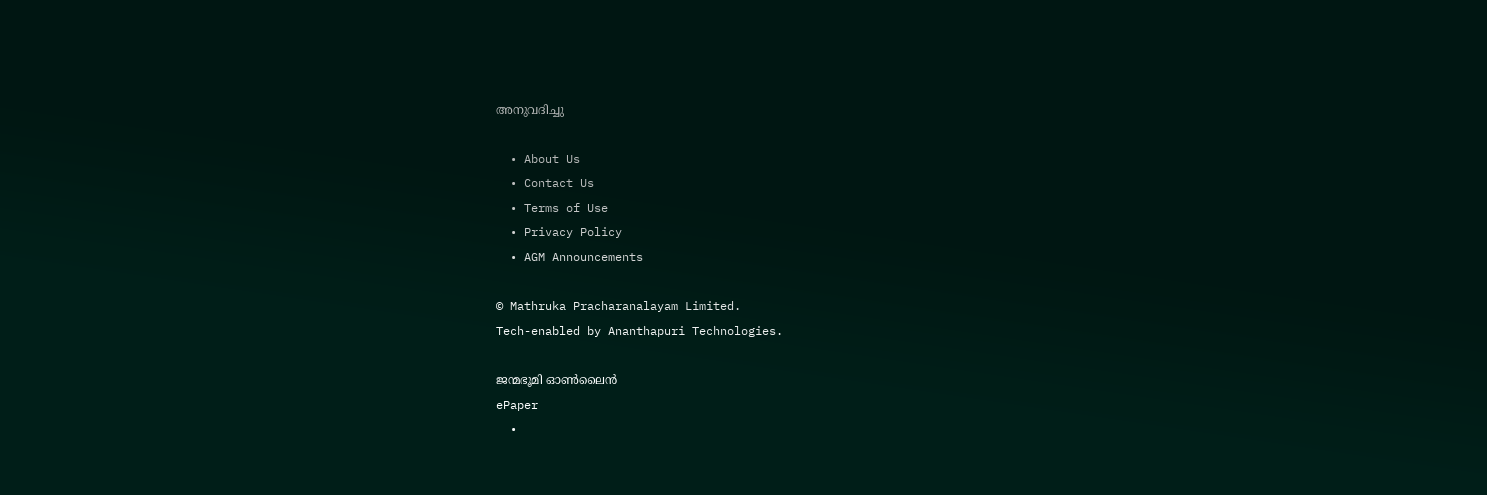അനുവദിച്ചു

  • About Us
  • Contact Us
  • Terms of Use
  • Privacy Policy
  • AGM Announcements

© Mathruka Pracharanalayam Limited.
Tech-enabled by Ananthapuri Technologies.

ജന്മഭൂമി ഓണ്‍ലൈന്‍
ePaper
  •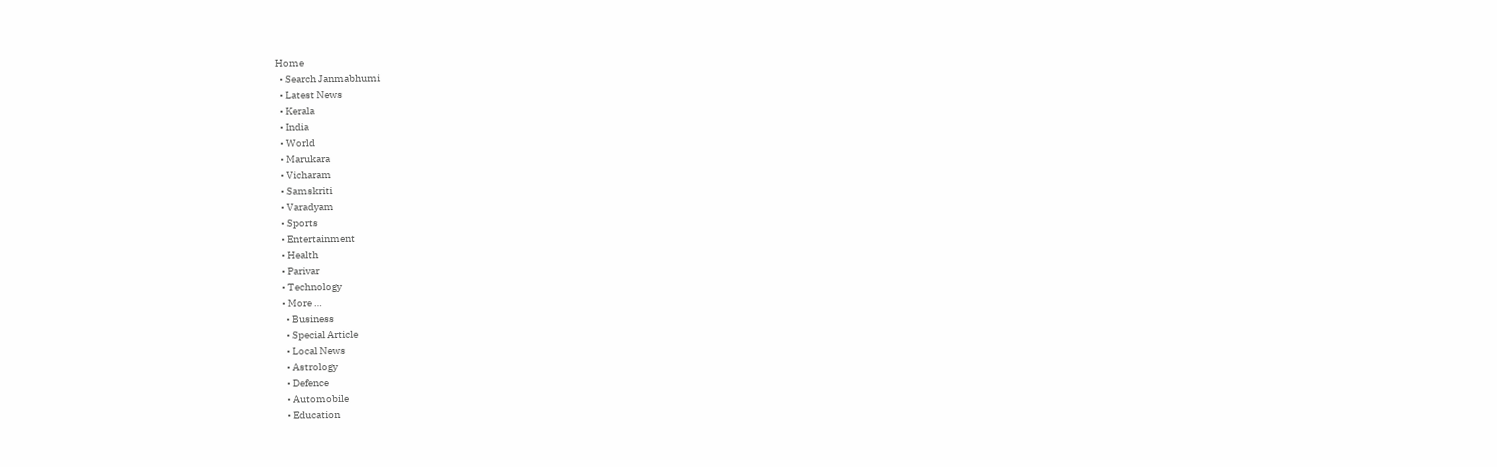Home
  • Search Janmabhumi
  • Latest News
  • Kerala
  • India
  • World
  • Marukara
  • Vicharam
  • Samskriti
  • Varadyam
  • Sports
  • Entertainment
  • Health
  • Parivar
  • Technology
  • More …
    • Business
    • Special Article
    • Local News
    • Astrology
    • Defence
    • Automobile
    • Education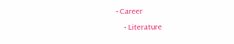• Career
    • Literature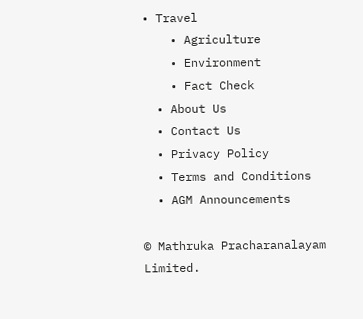• Travel
    • Agriculture
    • Environment
    • Fact Check
  • About Us
  • Contact Us
  • Privacy Policy
  • Terms and Conditions
  • AGM Announcements

© Mathruka Pracharanalayam Limited.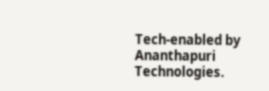Tech-enabled by Ananthapuri Technologies.